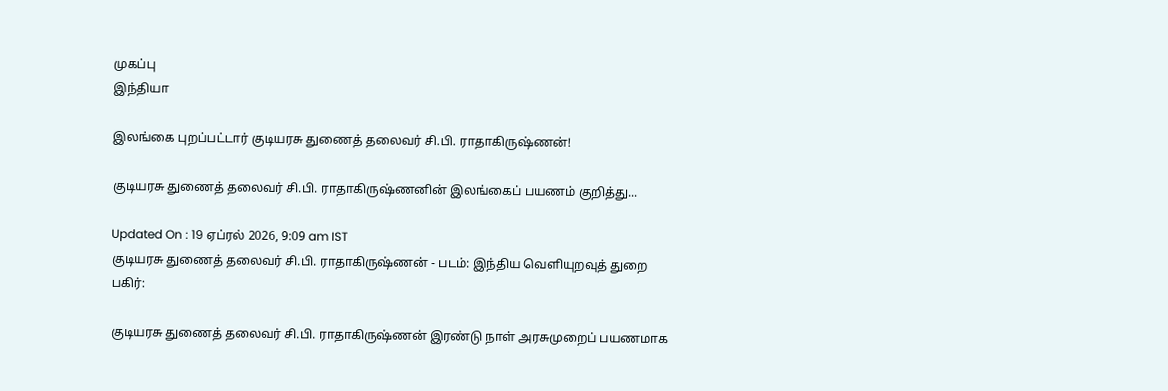முகப்பு
இந்தியா

இலங்கை புறப்பட்டார் குடியரசு துணைத் தலைவர் சி.பி. ராதாகிருஷ்ணன்!

குடியரசு துணைத் தலைவர் சி.பி. ராதாகிருஷ்ணனின் இலங்கைப் பயணம் குறித்து...

Updated On : 19 ஏப்ரல் 2026, 9:09 am IST
குடியரசு துணைத் தலைவர் சி.பி. ராதாகிருஷ்ணன் - படம்: இந்திய வெளியுறவுத் துறை
பகிர்:

குடியரசு துணைத் தலைவர் சி.பி. ராதாகிருஷ்ணன் இரண்டு நாள் அரசுமுறைப் பயணமாக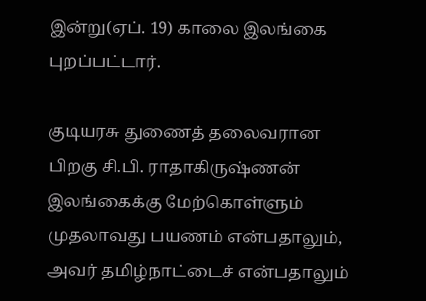இன்று(ஏப். 19) காலை இலங்கை புறப்பட்டார்.

குடியரசு துணைத் தலைவரான பிறகு சி.பி. ராதாகிருஷ்ணன் இலங்கைக்கு மேற்கொள்ளும் முதலாவது பயணம் என்பதாலும், அவர் தமிழ்நாட்டைச் என்பதாலும்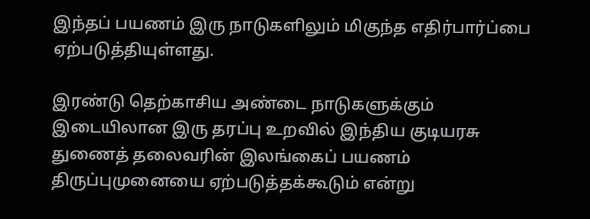இந்தப் பயணம் இரு நாடுகளிலும் மிகுந்த எதிர்பார்ப்பை ஏற்படுத்தியுள்ளது.

இரண்டு தெற்காசிய அண்டை நாடுகளுக்கும் இடையிலான இரு தரப்பு உறவில் இந்திய குடியரசு துணைத் தலைவரின் இலங்கைப் பயணம் திருப்புமுனையை ஏற்படுத்தக்கூடும் என்று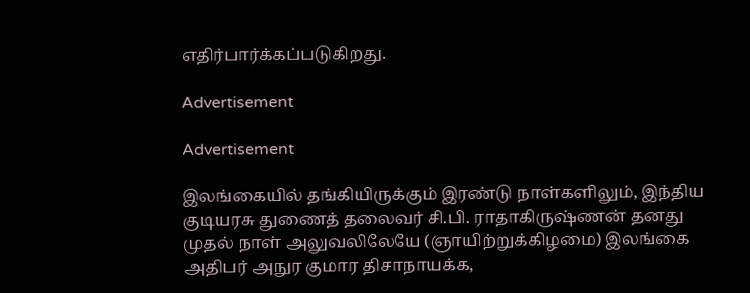எதிர்பார்க்கப்படுகிறது.

Advertisement

Advertisement

இலங்கையில் தங்கியிருக்கும் இரண்டு நாள்களிலும், இந்திய குடியரசு துணைத் தலைவர் சி.பி. ராதாகிருஷ்ணன் தனது முதல் நாள் அலுவலிலேயே (ஞாயிற்றுக்கிழமை) இலங்கை அதிபர் அநுர குமார திசாநாயக்க,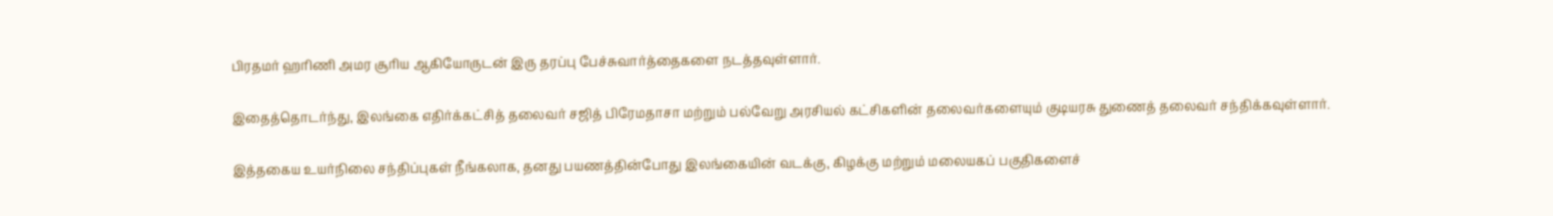பிரதமர் ஹரிணி அமர சூரிய ஆகியோருடன் இரு தரப்பு பேச்சுவார்த்தைகளை நடத்தவுள்ளார்.

இதைத்தொடர்ந்து, இலங்கை எதிர்க்கட்சித் தலைவர் சஜித் பிரேமதாசா மற்றும் பல்வேறு அரசியல் கட்சிகளின் தலைவர்களையும் குடியரசு துணைத் தலைவர் சந்திக்கவுள்ளார்.

இத்தகைய உயர்நிலை சந்திப்புகள் நீங்கலாக, தனது பயணத்தின்போது இலங்கையின் வடக்கு, கிழக்கு மற்றும் மலையகப் பகுதிகளைச்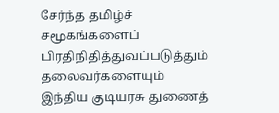சேர்ந்த தமிழ்ச் சமூகங்களைப் பிரதிநிதித்துவப்படுத்தும் தலைவர்களையும் இந்திய குடியரசு துணைத்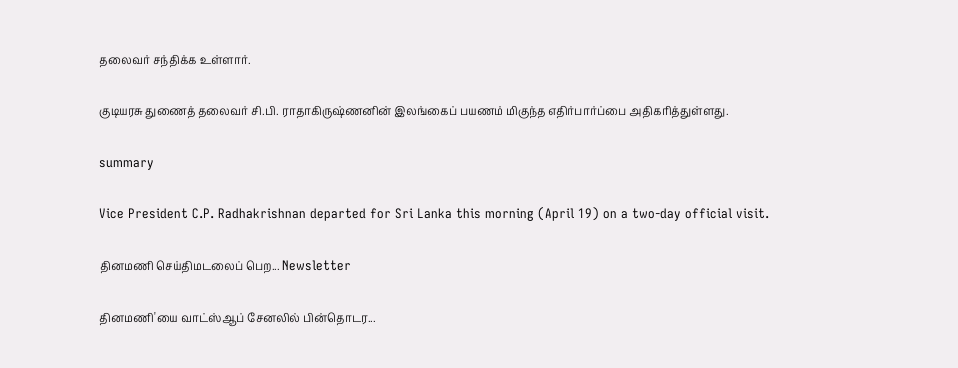தலைவர் சந்திக்க உள்ளார்.

குடியரசு துணைத் தலைவர் சி.பி. ராதாகிருஷ்ணனின் இலங்கைப் பயணம் மிகுந்த எதிர்பார்ப்பை அதிகரித்துள்ளது.

summary

Vice President C.P. Radhakrishnan departed for Sri Lanka this morning (April 19) on a two-day official visit.

தினமணி செய்திமடலைப் பெற... Newsletter

தினமணி'யை வாட்ஸ்ஆப் சேனலில் பின்தொடர...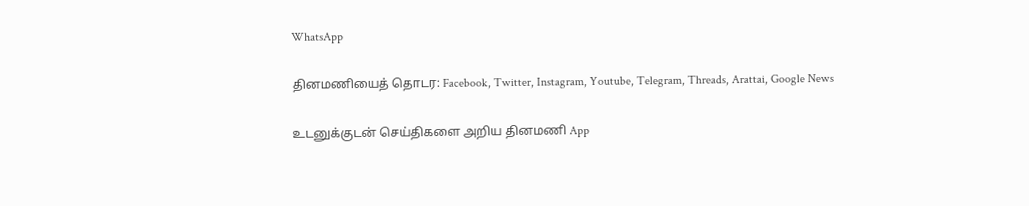WhatsApp

தினமணியைத் தொடர: Facebook, Twitter, Instagram, Youtube, Telegram, Threads, Arattai, Google News

உடனுக்குடன் செய்திகளை அறிய தினமணி App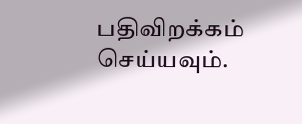பதிவிறக்கம் செய்யவும்.